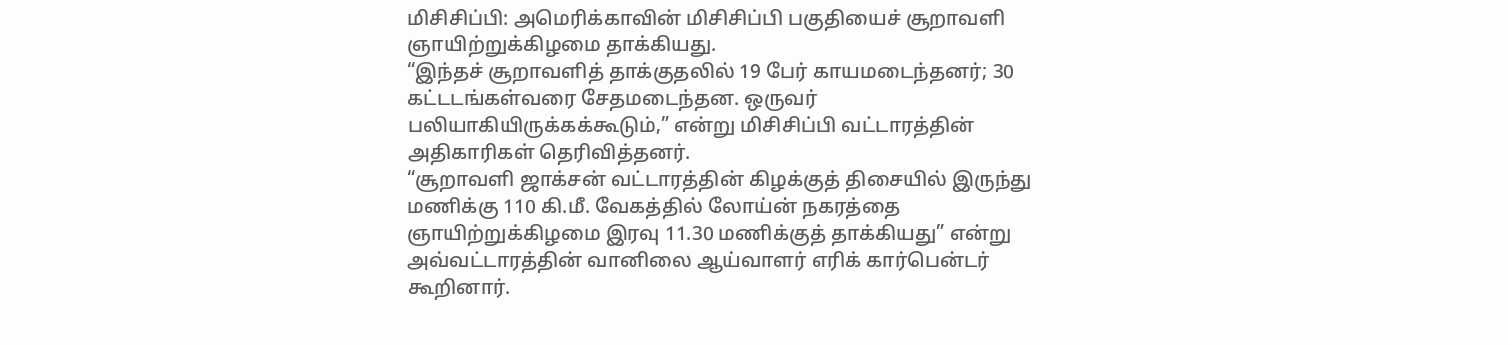மிசிசிப்பி: அமெரிக்காவின் மிசிசிப்பி பகுதியைச் சூறாவளி ஞாயிற்றுக்கிழமை தாக்கியது.
“இந்தச் சூறாவளித் தாக்குதலில் 19 பேர் காயமடைந்தனர்; 30 கட்டடங்கள்வரை சேதமடைந்தன. ஒருவர் பலியாகியிருக்கக்கூடும்,” என்று மிசிசிப்பி வட்டாரத்தின் அதிகாரிகள் தெரிவித்தனர்.
“சூறாவளி ஜாக்சன் வட்டாரத்தின் கிழக்குத் திசையில் இருந்து மணிக்கு 110 கி.மீ. வேகத்தில் லோய்ன் நகரத்தை ஞாயிற்றுக்கிழமை இரவு 11.30 மணிக்குத் தாக்கியது” என்று அவ்வட்டாரத்தின் வானிலை ஆய்வாளர் எரிக் கார்பென்டர் கூறினார்.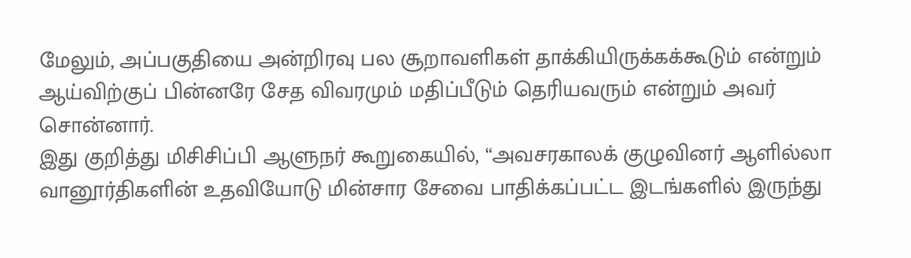மேலும், அப்பகுதியை அன்றிரவு பல சூறாவளிகள் தாக்கியிருக்கக்கூடும் என்றும் ஆய்விற்குப் பின்னரே சேத விவரமும் மதிப்பீடும் தெரியவரும் என்றும் அவர் சொன்னார்.
இது குறித்து மிசிசிப்பி ஆளுநர் கூறுகையில், “அவசரகாலக் குழுவினர் ஆளில்லா வானூர்திகளின் உதவியோடு மின்சார சேவை பாதிக்கப்பட்ட இடங்களில் இருந்து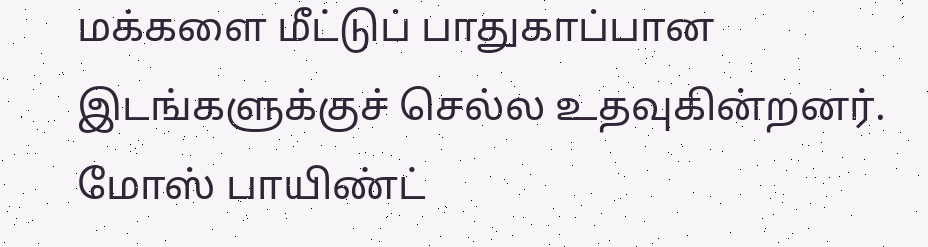மக்களை மீட்டுப் பாதுகாப்பான இடங்களுக்குச் செல்ல உதவுகின்றனர். மோஸ் பாயிண்ட்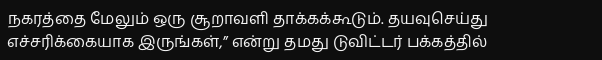நகரத்தை மேலும் ஒரு சூறாவளி தாக்கக்கூடும். தயவுசெய்து எச்சரிக்கையாக இருங்கள்,” என்று தமது டுவிட்டர் பக்கத்தில்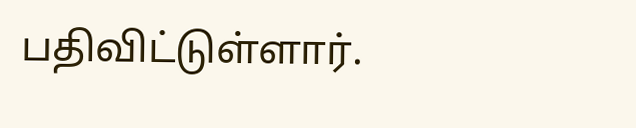பதிவிட்டுள்ளார்.